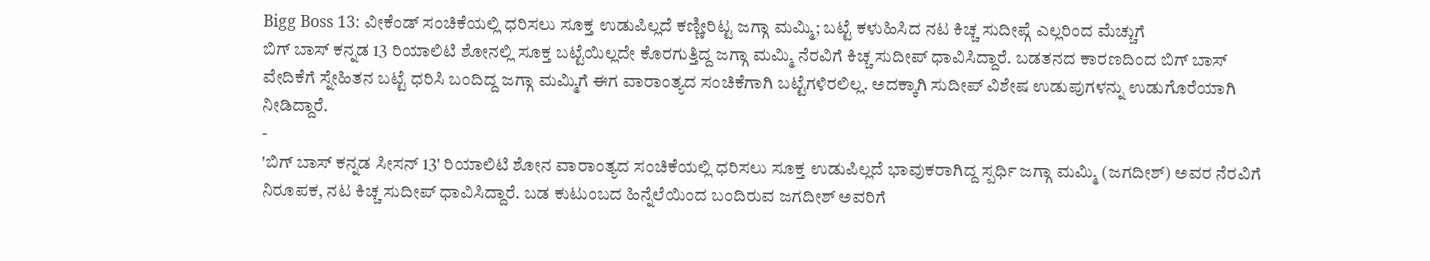Bigg Boss 13: ವೀಕೆಂಡ್ ಸಂಚಿಕೆಯಲ್ಲಿ ಧರಿಸಲು ಸೂಕ್ತ ಉಡುಪಿಲ್ಲದೆ ಕಣ್ಣೀರಿಟ್ಟ ಜಗ್ಗಾ ಮಮ್ಮಿ; ಬಟ್ಟೆ ಕಳುಹಿಸಿದ ನಟ ಕಿಚ್ಚ ಸುದೀಪ್ಗೆ ಎಲ್ಲರಿಂದ ಮೆಚ್ಚುಗೆ
ಬಿಗ್ ಬಾಸ್ ಕನ್ನಡ 13 ರಿಯಾಲಿಟಿ ಶೋನಲ್ಲಿ ಸೂಕ್ತ ಬಟ್ಟೆಯಿಲ್ಲದೇ ಕೊರಗುತ್ತಿದ್ದ ಜಗ್ಗಾ ಮಮ್ಮಿ ನೆರವಿಗೆ ಕಿಚ್ಚ ಸುದೀಪ್ ಧಾವಿಸಿದ್ದಾರೆ. ಬಡತನದ ಕಾರಣದಿಂದ ಬಿಗ್ ಬಾಸ್ ವೇದಿಕೆಗೆ ಸ್ನೇಹಿತನ ಬಟ್ಟೆ ಧರಿಸಿ ಬಂದಿದ್ದ ಜಗ್ಗಾ ಮಮ್ಮಿಗೆ ಈಗ ವಾರಾಂತ್ಯದ ಸಂಚಿಕೆಗಾಗಿ ಬಟ್ಟೆಗಳಿರಲಿಲ್ಲ. ಅದಕ್ಕಾಗಿ ಸುದೀಪ್ ವಿಶೇಷ ಉಡುಪುಗಳನ್ನು ಉಡುಗೊರೆಯಾಗಿ ನೀಡಿದ್ದಾರೆ.
-
'ಬಿಗ್ ಬಾಸ್ ಕನ್ನಡ ಸೀಸನ್ 13' ರಿಯಾಲಿಟಿ ಶೋನ ವಾರಾಂತ್ಯದ ಸಂಚಿಕೆಯಲ್ಲಿ ಧರಿಸಲು ಸೂಕ್ತ ಉಡುಪಿಲ್ಲದೆ ಭಾವುಕರಾಗಿದ್ದ ಸ್ಪರ್ಧಿ ಜಗ್ಗಾ ಮಮ್ಮಿ (ಜಗದೀಶ್) ಅವರ ನೆರವಿಗೆ ನಿರೂಪಕ, ನಟ ಕಿಚ್ಚ ಸುದೀಪ್ ಧಾವಿಸಿದ್ದಾರೆ. ಬಡ ಕುಟುಂಬದ ಹಿನ್ನೆಲೆಯಿಂದ ಬಂದಿರುವ ಜಗದೀಶ್ ಅವರಿಗೆ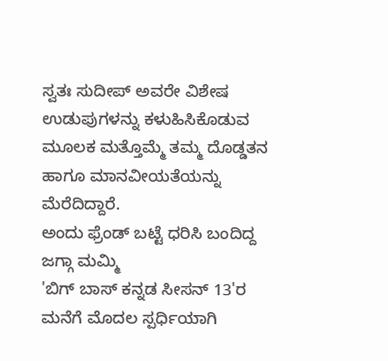ಸ್ವತಃ ಸುದೀಪ್ ಅವರೇ ವಿಶೇಷ ಉಡುಪುಗಳನ್ನು ಕಳುಹಿಸಿಕೊಡುವ ಮೂಲಕ ಮತ್ತೊಮ್ಮೆ ತಮ್ಮ ದೊಡ್ಡತನ ಹಾಗೂ ಮಾನವೀಯತೆಯನ್ನು ಮೆರೆದಿದ್ದಾರೆ.
ಅಂದು ಫ್ರೆಂಡ್ ಬಟ್ಟೆ ಧರಿಸಿ ಬಂದಿದ್ದ ಜಗ್ಗಾ ಮಮ್ಮಿ
'ಬಿಗ್ ಬಾಸ್ ಕನ್ನಡ ಸೀಸನ್ 13'ರ ಮನೆಗೆ ಮೊದಲ ಸ್ಪರ್ಧಿಯಾಗಿ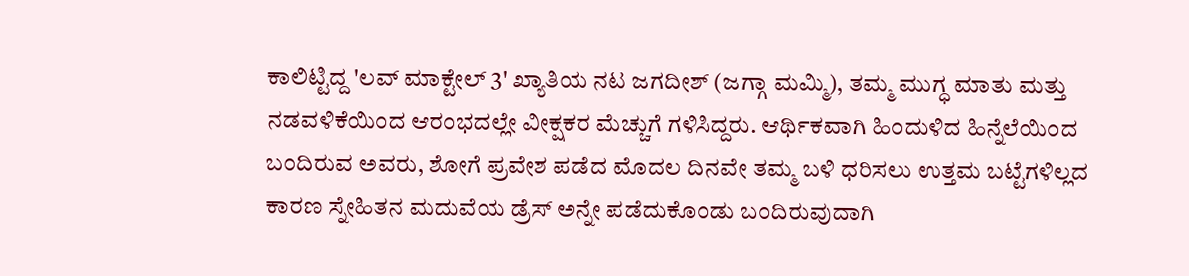ಕಾಲಿಟ್ಟಿದ್ದ 'ಲವ್ ಮಾಕ್ಟೇಲ್ 3' ಖ್ಯಾತಿಯ ನಟ ಜಗದೀಶ್ (ಜಗ್ಗಾ ಮಮ್ಮಿ), ತಮ್ಮ ಮುಗ್ಧ ಮಾತು ಮತ್ತು ನಡವಳಿಕೆಯಿಂದ ಆರಂಭದಲ್ಲೇ ವೀಕ್ಷಕರ ಮೆಚ್ಚುಗೆ ಗಳಿಸಿದ್ದರು. ಆರ್ಥಿಕವಾಗಿ ಹಿಂದುಳಿದ ಹಿನ್ನೆಲೆಯಿಂದ ಬಂದಿರುವ ಅವರು, ಶೋಗೆ ಪ್ರವೇಶ ಪಡೆದ ಮೊದಲ ದಿನವೇ ತಮ್ಮ ಬಳಿ ಧರಿಸಲು ಉತ್ತಮ ಬಟ್ಟೆಗಳಿಲ್ಲದ ಕಾರಣ ಸ್ನೇಹಿತನ ಮದುವೆಯ ಡ್ರೆಸ್ ಅನ್ನೇ ಪಡೆದುಕೊಂಡು ಬಂದಿರುವುದಾಗಿ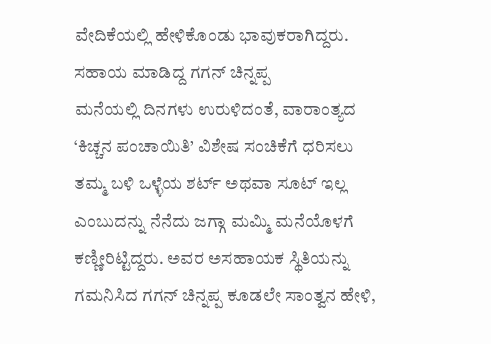ವೇದಿಕೆಯಲ್ಲಿ ಹೇಳಿಕೊಂಡು ಭಾವುಕರಾಗಿದ್ದರು.
ಸಹಾಯ ಮಾಡಿದ್ದ ಗಗನ್ ಚಿನ್ನಪ್ಪ
ಮನೆಯಲ್ಲಿ ದಿನಗಳು ಉರುಳಿದಂತೆ, ವಾರಾಂತ್ಯದ ‘ಕಿಚ್ಚನ ಪಂಚಾಯಿತಿ’ ವಿಶೇಷ ಸಂಚಿಕೆಗೆ ಧರಿಸಲು ತಮ್ಮ ಬಳಿ ಒಳ್ಳೆಯ ಶರ್ಟ್ ಅಥವಾ ಸೂಟ್ ಇಲ್ಲ ಎಂಬುದನ್ನು ನೆನೆದು ಜಗ್ಗಾ ಮಮ್ಮಿ ಮನೆಯೊಳಗೆ ಕಣ್ಣೀರಿಟ್ಟಿದ್ದರು. ಅವರ ಅಸಹಾಯಕ ಸ್ಥಿತಿಯನ್ನು ಗಮನಿಸಿದ ಗಗನ್ ಚಿನ್ನಪ್ಪ ಕೂಡಲೇ ಸಾಂತ್ವನ ಹೇಳಿ,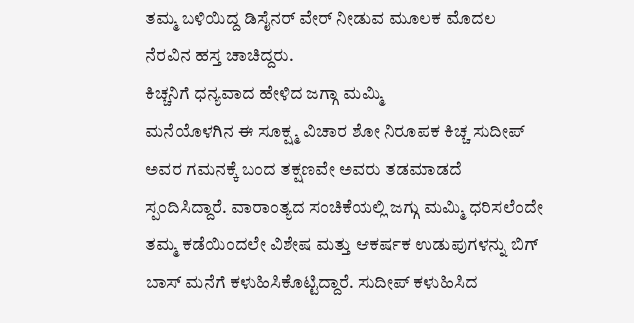ತಮ್ಮ ಬಳಿಯಿದ್ದ ಡಿಸೈನರ್ ವೇರ್ ನೀಡುವ ಮೂಲಕ ಮೊದಲ ನೆರವಿನ ಹಸ್ತ ಚಾಚಿದ್ದರು.
ಕಿಚ್ಚನಿಗೆ ಧನ್ಯವಾದ ಹೇಳಿದ ಜಗ್ಗಾ ಮಮ್ಮಿ
ಮನೆಯೊಳಗಿನ ಈ ಸೂಕ್ಷ್ಮ ವಿಚಾರ ಶೋ ನಿರೂಪಕ ಕಿಚ್ಚ ಸುದೀಪ್ ಅವರ ಗಮನಕ್ಕೆ ಬಂದ ತಕ್ಷಣವೇ ಅವರು ತಡಮಾಡದೆ ಸ್ಪಂದಿಸಿದ್ದಾರೆ. ವಾರಾಂತ್ಯದ ಸಂಚಿಕೆಯಲ್ಲಿ ಜಗ್ಗು ಮಮ್ಮಿ ಧರಿಸಲೆಂದೇ ತಮ್ಮ ಕಡೆಯಿಂದಲೇ ವಿಶೇಷ ಮತ್ತು ಆಕರ್ಷಕ ಉಡುಪುಗಳನ್ನು ಬಿಗ್ ಬಾಸ್ ಮನೆಗೆ ಕಳುಹಿಸಿಕೊಟ್ಟಿದ್ದಾರೆ. ಸುದೀಪ್ ಕಳುಹಿಸಿದ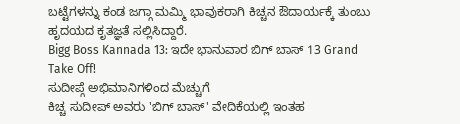ಬಟ್ಟೆಗಳನ್ನು ಕಂಡ ಜಗ್ಗಾ ಮಮ್ಮಿ ಭಾವುಕರಾಗಿ ಕಿಚ್ಚನ ಔದಾರ್ಯಕ್ಕೆ ತುಂಬು ಹೃದಯದ ಕೃತಜ್ಞತೆ ಸಲ್ಲಿಸಿದ್ದಾರೆ.
Bigg Boss Kannada 13: ಇದೇ ಭಾನುವಾರ ಬಿಗ್ ಬಾಸ್ 13 Grand Take Off!
ಸುದೀಪ್ಗೆ ಅಭಿಮಾನಿಗಳಿಂದ ಮೆಚ್ಚುಗೆ
ಕಿಚ್ಚ ಸುದೀಪ್ ಅವರು 'ಬಿಗ್ ಬಾಸ್' ವೇದಿಕೆಯಲ್ಲಿ ಇಂತಹ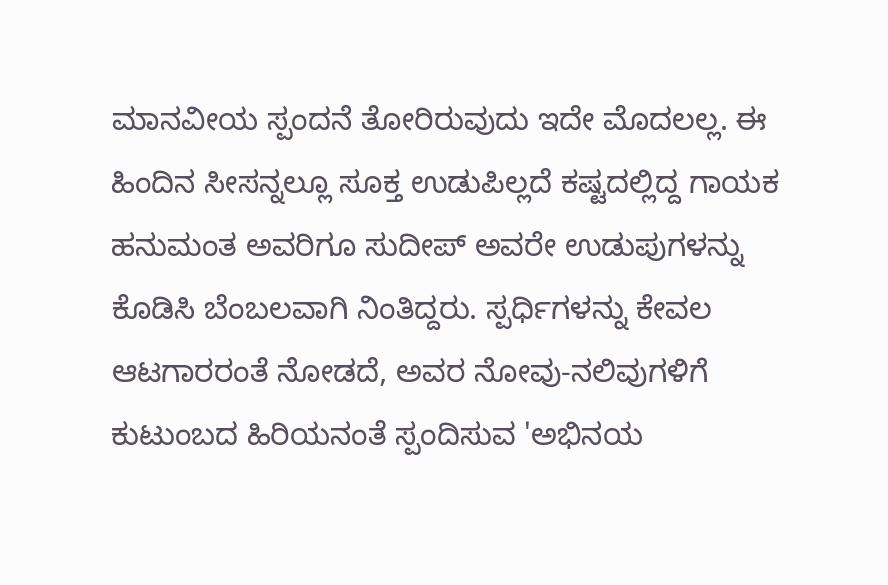ಮಾನವೀಯ ಸ್ಪಂದನೆ ತೋರಿರುವುದು ಇದೇ ಮೊದಲಲ್ಲ. ಈ ಹಿಂದಿನ ಸೀಸನ್ನಲ್ಲೂ ಸೂಕ್ತ ಉಡುಪಿಲ್ಲದೆ ಕಷ್ಟದಲ್ಲಿದ್ದ ಗಾಯಕ ಹನುಮಂತ ಅವರಿಗೂ ಸುದೀಪ್ ಅವರೇ ಉಡುಪುಗಳನ್ನು ಕೊಡಿಸಿ ಬೆಂಬಲವಾಗಿ ನಿಂತಿದ್ದರು. ಸ್ಪರ್ಧಿಗಳನ್ನು ಕೇವಲ ಆಟಗಾರರಂತೆ ನೋಡದೆ, ಅವರ ನೋವು-ನಲಿವುಗಳಿಗೆ ಕುಟುಂಬದ ಹಿರಿಯನಂತೆ ಸ್ಪಂದಿಸುವ 'ಅಭಿನಯ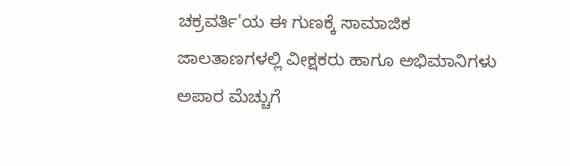ಚಕ್ರವರ್ತಿ'ಯ ಈ ಗುಣಕ್ಕೆ ಸಾಮಾಜಿಕ ಜಾಲತಾಣಗಳಲ್ಲಿ ವೀಕ್ಷಕರು ಹಾಗೂ ಅಭಿಮಾನಿಗಳು ಅಪಾರ ಮೆಚ್ಚುಗೆ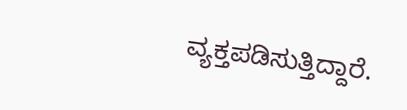ವ್ಯಕ್ತಪಡಿಸುತ್ತಿದ್ದಾರೆ.